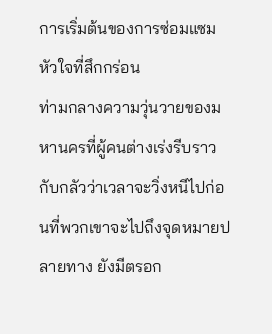การเริ่มต้นของการซ่อมแซมหัวใจที่สึกกร่อน
ท่ามกลางความวุ่นวายของมหานครที่ผู้คนต่างเร่งรีบราวกับกลัวว่าเวลาจะวิ่งหนีไปก่อนที่พวกเขาจะไปถึงจุดหมายปลายทาง ยังมีตรอก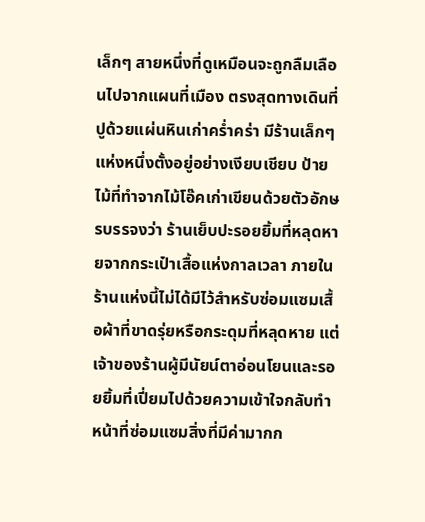เล็กๆ สายหนึ่งที่ดูเหมือนจะถูกลืมเลือนไปจากแผนที่เมือง ตรงสุดทางเดินที่ปูด้วยแผ่นหินเก่าคร่ำคร่า มีร้านเล็กๆ แห่งหนึ่งตั้งอยู่อย่างเงียบเชียบ ป้ายไม้ที่ทำจากไม้โอ๊คเก่าเขียนด้วยตัวอักษรบรรจงว่า ร้านเย็บปะรอยยิ้มที่หลุดหายจากกระเป๋าเสื้อแห่งกาลเวลา ภายในร้านแห่งนี้ไม่ได้มีไว้สำหรับซ่อมแซมเสื้อผ้าที่ขาดรุ่ยหรือกระดุมที่หลุดหาย แต่เจ้าของร้านผู้มีนัยน์ตาอ่อนโยนและรอยยิ้มที่เปี่ยมไปด้วยความเข้าใจกลับทำหน้าที่ซ่อมแซมสิ่งที่มีค่ามากก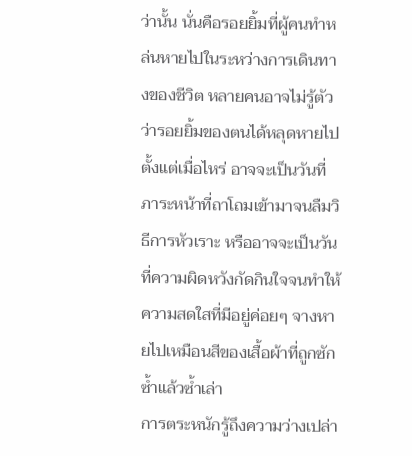ว่านั้น นั่นคือรอยยิ้มที่ผู้คนทำหล่นหายไปในระหว่างการเดินทางของชีวิต หลายคนอาจไม่รู้ตัวว่ารอยยิ้มของตนได้หลุดหายไปตั้งแต่เมื่อไหร่ อาจจะเป็นวันที่ภาระหน้าที่ถาโถมเข้ามาจนลืมวิธีการหัวเราะ หรืออาจจะเป็นวันที่ความผิดหวังกัดกินใจจนทำให้ความสดใสที่มีอยู่ค่อยๆ จางหายไปเหมือนสีของเสื้อผ้าที่ถูกซักซ้ำแล้วซ้ำเล่า
การตระหนักรู้ถึงความว่างเปล่า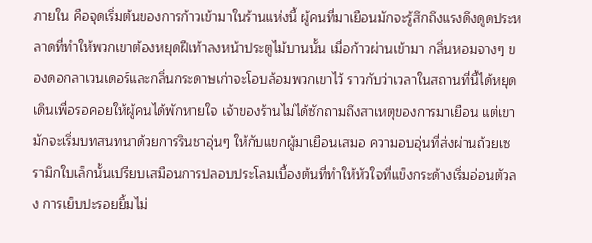ภายใน คือจุดเริ่มต้นของการก้าวเข้ามาในร้านแห่งนี้ ผู้คนที่มาเยือนมักจะรู้สึกถึงแรงดึงดูดประหลาดที่ทำให้พวกเขาต้องหยุดฝีเท้าลงหน้าประตูไม้บานนั้น เมื่อก้าวผ่านเข้ามา กลิ่นหอมจางๆ ของดอกลาเวนเดอร์และกลิ่นกระดาษเก่าจะโอบล้อมพวกเขาไว้ ราวกับว่าเวลาในสถานที่นี้ได้หยุดเดินเพื่อรอคอยให้ผู้คนได้พักหายใจ เจ้าของร้านไม่ได้ซักถามถึงสาเหตุของการมาเยือน แต่เขามักจะเริ่มบทสนทนาด้วยการรินชาอุ่นๆ ให้กับแขกผู้มาเยือนเสมอ ความอบอุ่นที่ส่งผ่านถ้วยเซรามิกใบเล็กนั้นเปรียบเสมือนการปลอบประโลมเบื้องต้นที่ทำให้หัวใจที่แข็งกระด้างเริ่มอ่อนตัวลง การเย็บปะรอยยิ้มไม่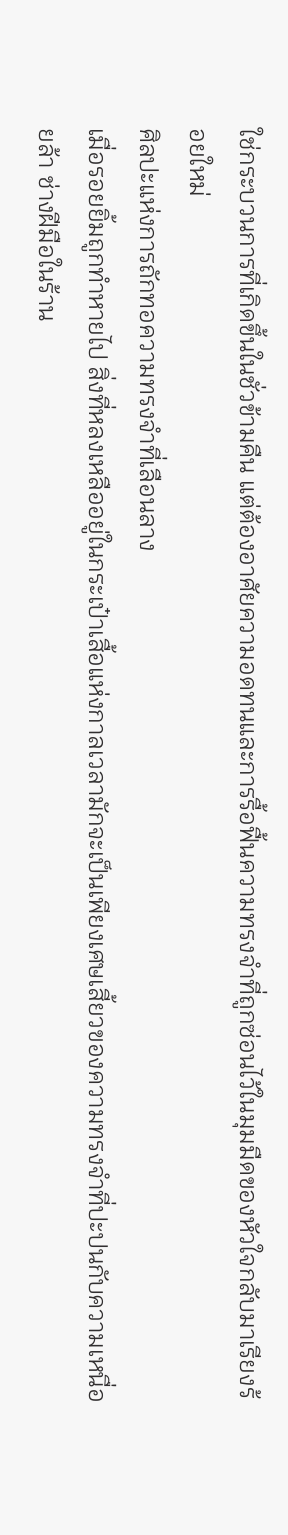ใช่กระบวนการที่เกิดขึ้นในชั่วข้ามคืน แต่ต้องอาศัยความอดทนและการรื้อฟื้นความทรงจำที่ถูกซ่อนไว้ในมุมมืดของหัวใจกลับมาเรียงร้อยใหม่
ศิลปะแห่งการถักทอความทรงจำที่เลือนลาง
เมื่อรอยยิ้มถูกทำหายไป สิ่งที่หลงเหลืออยู่ในกระเป๋าเสื้อแห่งกาลเวลามักจะเป็นเพียงเศษเสี้ยวของความทรงจำที่ปะปนกับความเหนื่อยล้า ช่างฝีมือในร้าน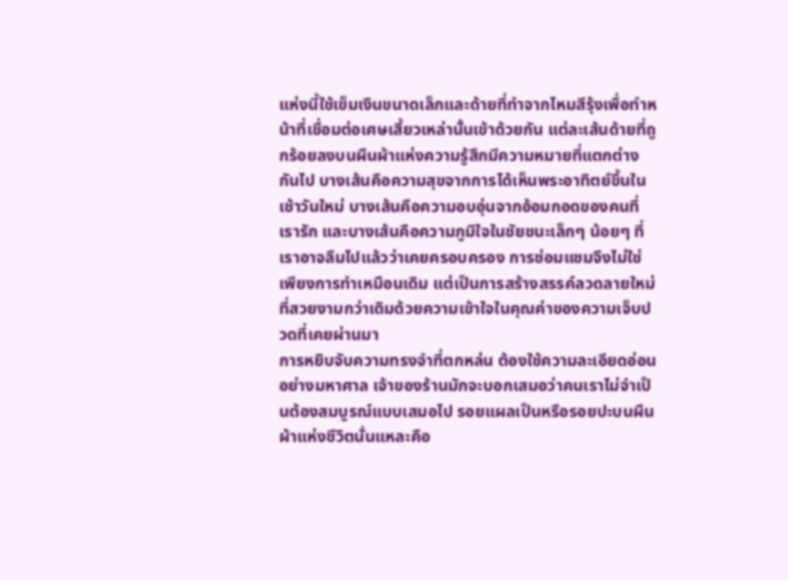แห่งนี้ใช้เข็มเงินขนาดเล็กและด้ายที่ทำจากไหมสีรุ้งเพื่อทำหน้าที่เชื่อมต่อเศษเสี้ยวเหล่านั้นเข้าด้วยกัน แต่ละเส้นด้ายที่ถูกร้อยลงบนผืนผ้าแห่งความรู้สึกมีความหมายที่แตกต่างกันไป บางเส้นคือความสุขจากการได้เห็นพระอาทิตย์ขึ้นในเช้าวันใหม่ บางเส้นคือความอบอุ่นจากอ้อมกอดของคนที่เรารัก และบางเส้นคือความภูมิใจในชัยชนะเล็กๆ น้อยๆ ที่เราอาจลืมไปแล้วว่าเคยครอบครอง การซ่อมแซมจึงไม่ใช่เพียงการทำเหมือนเดิม แต่เป็นการสร้างสรรค์ลวดลายใหม่ที่สวยงามกว่าเดิมด้วยความเข้าใจในคุณค่าของความเจ็บปวดที่เคยผ่านมา
การหยิบจับความทรงจำที่ตกหล่น ต้องใช้ความละเอียดอ่อนอย่างมหาศาล เจ้าของร้านมักจะบอกเสมอว่าคนเราไม่จำเป็นต้องสมบูรณ์แบบเสมอไป รอยแผลเป็นหรือรอยปะบนผืนผ้าแห่งชีวิตนั่นแหละคือ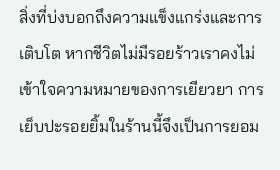สิ่งที่บ่งบอกถึงความแข็งแกร่งและการเติบโต หากชีวิตไม่มีรอยร้าวเราคงไม่เข้าใจความหมายของการเยียวยา การเย็บปะรอยยิ้มในร้านนี้จึงเป็นการยอม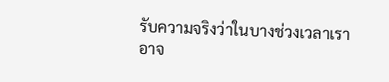รับความจริงว่าในบางช่วงเวลาเราอาจ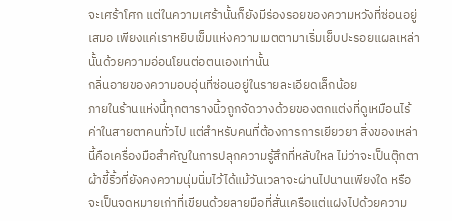จะเศร้าโศก แต่ในความเศร้านั้นก็ยังมีร่องรอยของความหวังที่ซ่อนอยู่เสมอ เพียงแค่เราหยิบเข็มแห่งความเมตตามาเริ่มเย็บปะรอยแผลเหล่านั้นด้วยความอ่อนโยนต่อตนเองเท่านั้น
กลิ่นอายของความอบอุ่นที่ซ่อนอยู่ในรายละเอียดเล็กน้อย
ภายในร้านแห่งนี้ทุกตารางนิ้วถูกจัดวางด้วยของตกแต่งที่ดูเหมือนไร้ค่าในสายตาคนทั่วไป แต่สำหรับคนที่ต้องการการเยียวยา สิ่งของเหล่านี้คือเครื่องมือสำคัญในการปลุกความรู้สึกที่หลับใหล ไม่ว่าจะเป็นตุ๊กตาผ้าขี้ริ้วที่ยังคงความนุ่มนิ่มไว้ได้แม้วันเวลาจะผ่านไปนานเพียงใด หรือจะเป็นจดหมายเก่าที่เขียนด้วยลายมือที่สั่นเครือแต่แฝงไปด้วยความ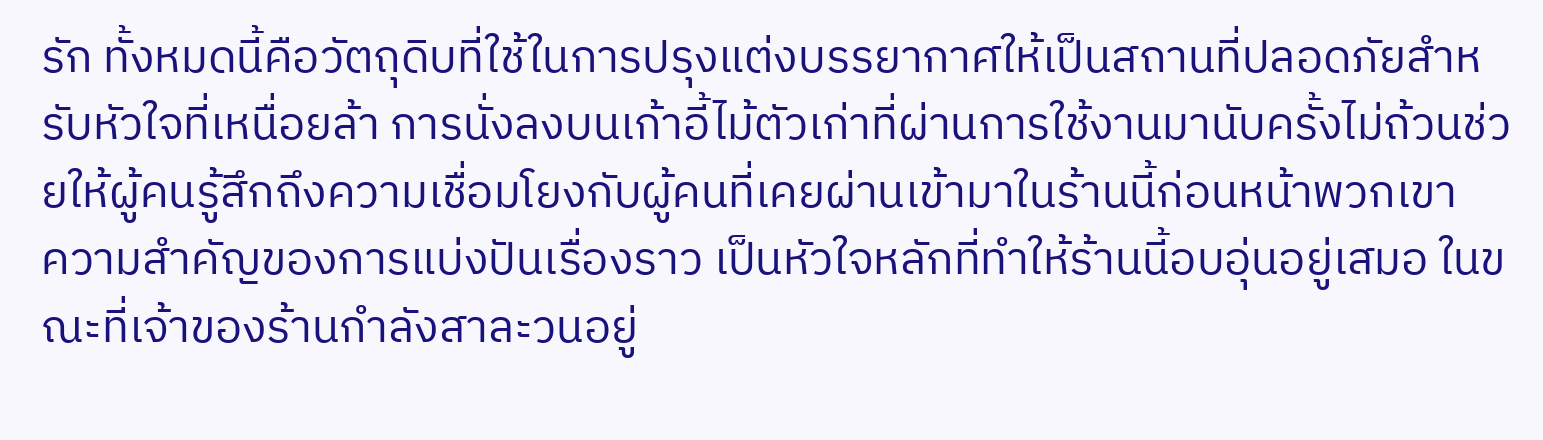รัก ทั้งหมดนี้คือวัตถุดิบที่ใช้ในการปรุงแต่งบรรยากาศให้เป็นสถานที่ปลอดภัยสำหรับหัวใจที่เหนื่อยล้า การนั่งลงบนเก้าอี้ไม้ตัวเก่าที่ผ่านการใช้งานมานับครั้งไม่ถ้วนช่วยให้ผู้คนรู้สึกถึงความเชื่อมโยงกับผู้คนที่เคยผ่านเข้ามาในร้านนี้ก่อนหน้าพวกเขา
ความสำคัญของการแบ่งปันเรื่องราว เป็นหัวใจหลักที่ทำให้ร้านนี้อบอุ่นอยู่เสมอ ในขณะที่เจ้าของร้านกำลังสาละวนอยู่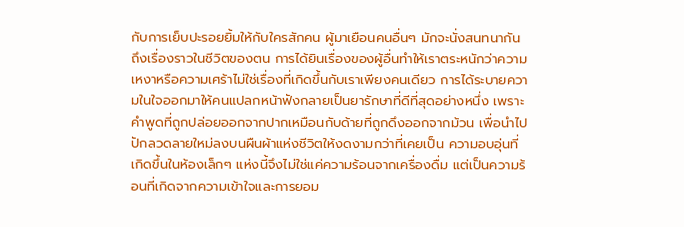กับการเย็บปะรอยยิ้มให้กับใครสักคน ผู้มาเยือนคนอื่นๆ มักจะนั่งสนทนากันถึงเรื่องราวในชีวิตของตน การได้ยินเรื่องของผู้อื่นทำให้เราตระหนักว่าความเหงาหรือความเศร้าไม่ใช่เรื่องที่เกิดขึ้นกับเราเพียงคนเดียว การได้ระบายความในใจออกมาให้คนแปลกหน้าฟังกลายเป็นยารักษาที่ดีที่สุดอย่างหนึ่ง เพราะคำพูดที่ถูกปล่อยออกจากปากเหมือนกับด้ายที่ถูกดึงออกจากม้วน เพื่อนำไปปักลวดลายใหม่ลงบนผืนผ้าแห่งชีวิตให้งดงามกว่าที่เคยเป็น ความอบอุ่นที่เกิดขึ้นในห้องเล็กๆ แห่งนี้จึงไม่ใช่แค่ความร้อนจากเครื่องดื่ม แต่เป็นความร้อนที่เกิดจากความเข้าใจและการยอม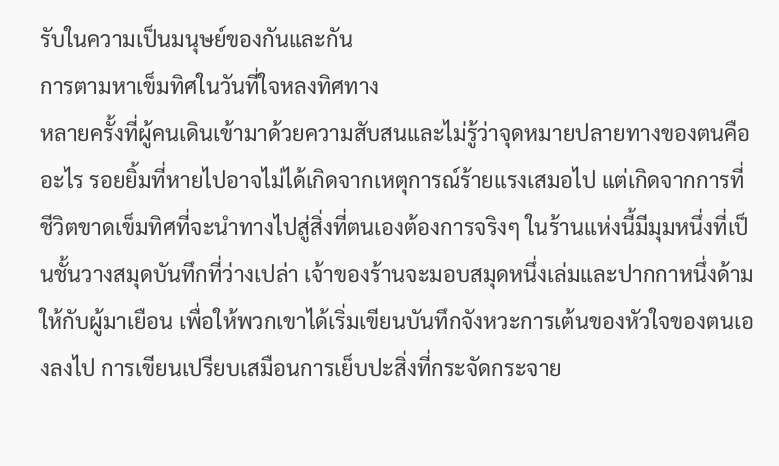รับในความเป็นมนุษย์ของกันและกัน
การตามหาเข็มทิศในวันที่ใจหลงทิศทาง
หลายครั้งที่ผู้คนเดินเข้ามาด้วยความสับสนและไม่รู้ว่าจุดหมายปลายทางของตนคืออะไร รอยยิ้มที่หายไปอาจไม่ได้เกิดจากเหตุการณ์ร้ายแรงเสมอไป แต่เกิดจากการที่ชีวิตขาดเข็มทิศที่จะนำทางไปสู่สิ่งที่ตนเองต้องการจริงๆ ในร้านแห่งนี้มีมุมหนึ่งที่เป็นชั้นวางสมุดบันทึกที่ว่างเปล่า เจ้าของร้านจะมอบสมุดหนึ่งเล่มและปากกาหนึ่งด้ามให้กับผู้มาเยือน เพื่อให้พวกเขาได้เริ่มเขียนบันทึกจังหวะการเต้นของหัวใจของตนเองลงไป การเขียนเปรียบเสมือนการเย็บปะสิ่งที่กระจัดกระจาย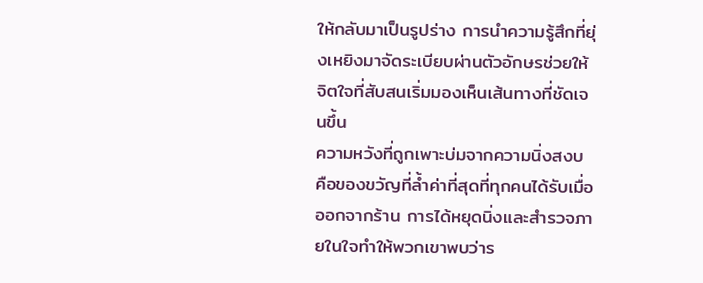ให้กลับมาเป็นรูปร่าง การนำความรู้สึกที่ยุ่งเหยิงมาจัดระเบียบผ่านตัวอักษรช่วยให้จิตใจที่สับสนเริ่มมองเห็นเส้นทางที่ชัดเจนขึ้น
ความหวังที่ถูกเพาะบ่มจากความนิ่งสงบ คือของขวัญที่ล้ำค่าที่สุดที่ทุกคนได้รับเมื่อออกจากร้าน การได้หยุดนิ่งและสำรวจภายในใจทำให้พวกเขาพบว่าร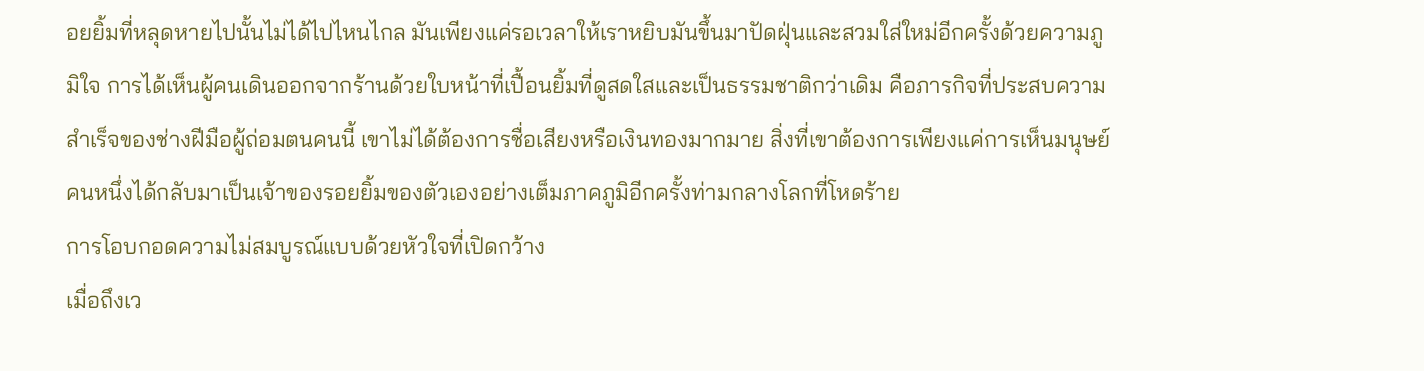อยยิ้มที่หลุดหายไปนั้นไม่ได้ไปไหนไกล มันเพียงแค่รอเวลาให้เราหยิบมันขึ้นมาปัดฝุ่นและสวมใส่ใหม่อีกครั้งด้วยความภูมิใจ การได้เห็นผู้คนเดินออกจากร้านด้วยใบหน้าที่เปื้อนยิ้มที่ดูสดใสและเป็นธรรมชาติกว่าเดิม คือภารกิจที่ประสบความสำเร็จของช่างฝีมือผู้ถ่อมตนคนนี้ เขาไม่ได้ต้องการชื่อเสียงหรือเงินทองมากมาย สิ่งที่เขาต้องการเพียงแค่การเห็นมนุษย์คนหนึ่งได้กลับมาเป็นเจ้าของรอยยิ้มของตัวเองอย่างเต็มภาคภูมิอีกครั้งท่ามกลางโลกที่โหดร้าย
การโอบกอดความไม่สมบูรณ์แบบด้วยหัวใจที่เปิดกว้าง
เมื่อถึงเว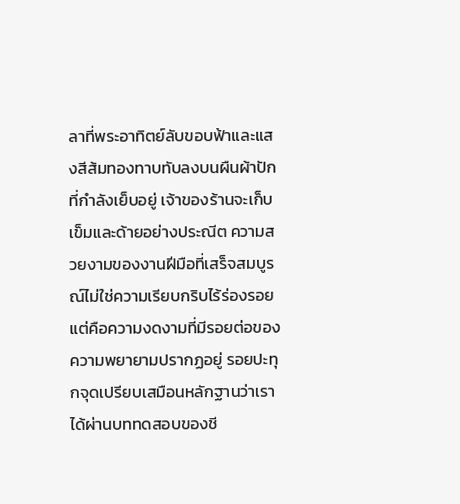ลาที่พระอาทิตย์ลับขอบฟ้าและแสงสีส้มทองทาบทับลงบนผืนผ้าปักที่กำลังเย็บอยู่ เจ้าของร้านจะเก็บเข็มและด้ายอย่างประณีต ความสวยงามของงานฝีมือที่เสร็จสมบูรณ์ไม่ใช่ความเรียบกริบไร้ร่องรอย แต่คือความงดงามที่มีรอยต่อของความพยายามปรากฏอยู่ รอยปะทุกจุดเปรียบเสมือนหลักฐานว่าเราได้ผ่านบททดสอบของชี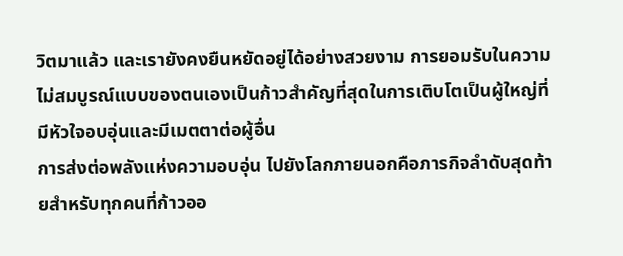วิตมาแล้ว และเรายังคงยืนหยัดอยู่ได้อย่างสวยงาม การยอมรับในความไม่สมบูรณ์แบบของตนเองเป็นก้าวสำคัญที่สุดในการเติบโตเป็นผู้ใหญ่ที่มีหัวใจอบอุ่นและมีเมตตาต่อผู้อื่น
การส่งต่อพลังแห่งความอบอุ่น ไปยังโลกภายนอกคือภารกิจลำดับสุดท้ายสำหรับทุกคนที่ก้าวออ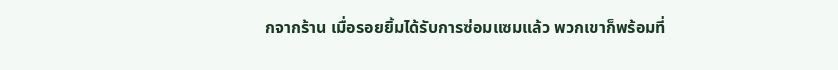กจากร้าน เมื่อรอยยิ้มได้รับการซ่อมแซมแล้ว พวกเขาก็พร้อมที่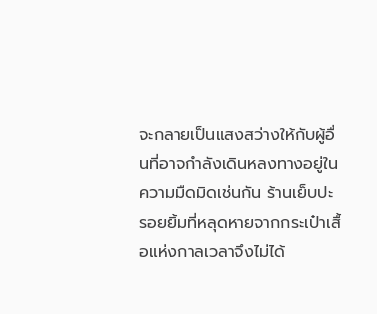จะกลายเป็นแสงสว่างให้กับผู้อื่นที่อาจกำลังเดินหลงทางอยู่ในความมืดมิดเช่นกัน ร้านเย็บปะรอยยิ้มที่หลุดหายจากกระเป๋าเสื้อแห่งกาลเวลาจึงไม่ได้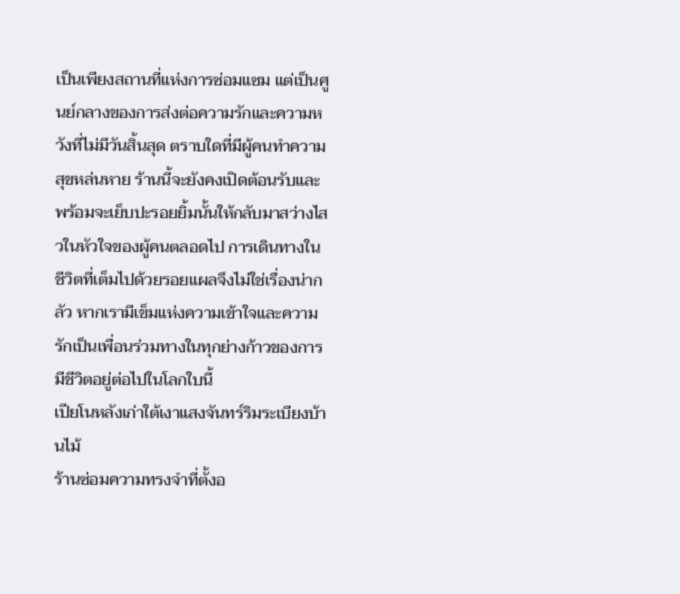เป็นเพียงสถานที่แห่งการซ่อมแซม แต่เป็นศูนย์กลางของการส่งต่อความรักและความหวังที่ไม่มีวันสิ้นสุด ตราบใดที่มีผู้คนทำความสุขหล่นหาย ร้านนี้จะยังคงเปิดต้อนรับและพร้อมจะเย็บปะรอยยิ้มนั้นให้กลับมาสว่างไสวในหัวใจของผู้คนตลอดไป การเดินทางในชีวิตที่เต็มไปด้วยรอยแผลจึงไม่ใช่เรื่องน่ากลัว หากเรามีเข็มแห่งความเข้าใจและความรักเป็นเพื่อนร่วมทางในทุกย่างก้าวของการมีชีวิตอยู่ต่อไปในโลกใบนี้
เปียโนหลังเก่าใต้เงาแสงจันทร์ริมระเบียงบ้านไม้
ร้านซ่อมความทรงจำที่ตั้งอ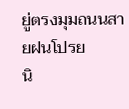ยู่ตรงมุมถนนสายฝนโปรย
นิ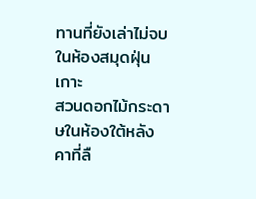ทานที่ยังเล่าไม่จบในห้องสมุดฝุ่นเกาะ
สวนดอกไม้กระดาษในห้องใต้หลังคาที่ลื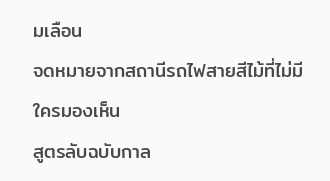มเลือน
จดหมายจากสถานีรถไฟสายสีไม้ที่ไม่มีใครมองเห็น
สูตรลับฉบับกาล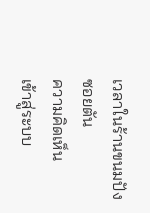เวลาในร้านขนมปังซอยตัน
ความคิดเห็น
เข้าสู่ระบบ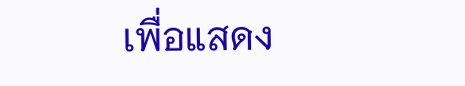เพื่อแสดง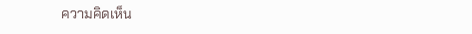ความคิดเห็น